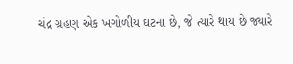ચંદ્ર ગ્રહણ એક ખગોળીય ઘટના છે, જે ત્યારે થાય છે જ્યારે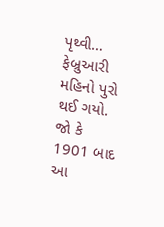પૃથ્વી…
ફેબ્રુઆરી મહિનો પુરો થઈ ગયો. જો કે 1901 બાદ આ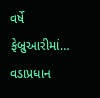વર્ષે ફેબ્રુઆરીમાં…
વડાપ્રધાન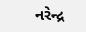નરેન્દ્ર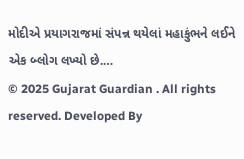મોદીએ પ્રયાગરાજમાં સંપન્ન થયેલાં મહાકુંભને લઈને એક બ્લોગ લખ્યો છે.…
© 2025 Gujarat Guardian . All rights reserved. Developed By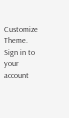Customize Theme.
Sign in to your account